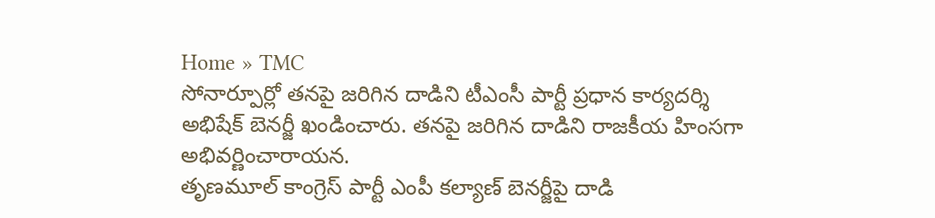Home » TMC
సోనార్పూర్లో తనపై జరిగిన దాడిని టీఎంసీ పార్టీ ప్రధాన కార్యదర్శి అభిషేక్ బెనర్జీ ఖండించారు. తనపై జరిగిన దాడిని రాజకీయ హింసగా అభివర్ణించారాయన.
తృణమూల్ కాంగ్రెస్ పార్టీ ఎంపీ కల్యాణ్ బెనర్జీపై దాడి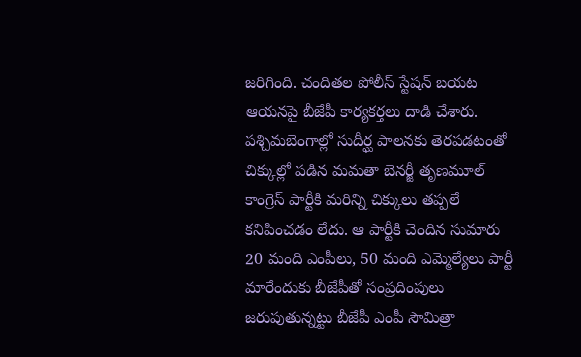జరిగింది. చందితల పోలీస్ స్టేషన్ బయట ఆయనపై బీజేపీ కార్యకర్తలు దాడి చేశారు.
పశ్చిమబెంగాల్లో సుదీర్ఘ పాలనకు తెరపడటంతో చిక్కుల్లో పడిన మమతా బెనర్జీ తృణమూల్ కాంగ్రెస్ పార్టీకి మరిన్ని చిక్కులు తప్పలే కనిపించడం లేదు. ఆ పార్టీకి చెందిన సుమారు 20 మంది ఎంపీలు, 50 మంది ఎమ్మెల్యేలు పార్టీ మారేందుకు బీజేపీతో సంప్రదింపులు జరుపుతున్నట్టు బీజేపీ ఎంపీ సౌమిత్రా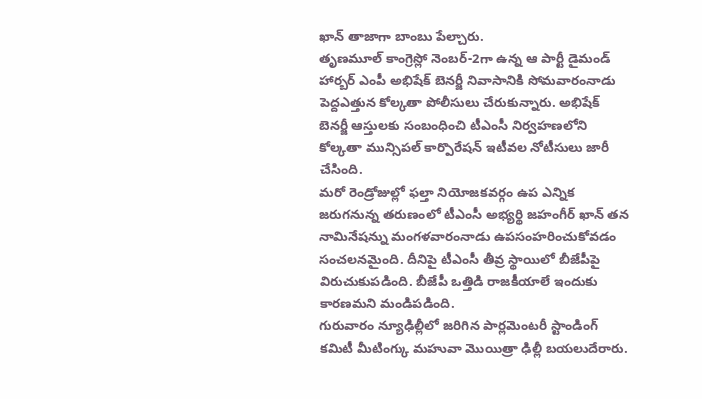ఖాన్ తాజాగా బాంబు పేల్చారు.
తృణమూల్ కాంగ్రెస్లో నెంబర్-2గా ఉన్న ఆ పార్టీ డైమండ్ హార్బర్ ఎంపీ అభిషేక్ బెనర్జీ నివాసానికి సోమవారంనాడు పెద్దఎత్తున కోల్కతా పోలీసులు చేరుకున్నారు. అభిషేక్ బెనర్జీ ఆస్తులకు సంబంధించి టీఎంసీ నిర్వహణలోని కోల్కతా మున్సిపల్ కార్పొరేషన్ ఇటీవల నోటీసులు జారీ చేసింది.
మరో రెండ్రోజుల్లో ఫల్తా నియోజకవర్గం ఉప ఎన్నిక జరుగనున్న తరుణంలో టీఎంసీ అభ్యర్థి జహంగీర్ ఖాన్ తన నామినేషన్ను మంగళవారంనాడు ఉపసంహరించుకోవడం సంచలనమైంది. దీనిపై టీఎంసీ తీవ్ర స్థాయిలో బీజేపీపై విరుచుకుపడింది. బీజేపీ ఒత్తిడి రాజకీయాలే ఇందుకు కారణమని మండిపడింది.
గురువారం న్యూఢిల్లీలో జరిగిన పార్లమెంటరీ స్టాండింగ్ కమిటీ మీటింగ్కు మహువా మొయిత్రా ఢిల్లీ బయలుదేరారు.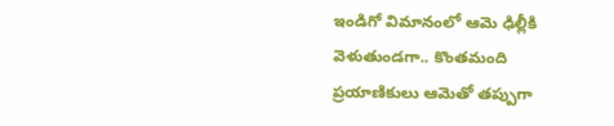ఇండిగో విమానంలో ఆమె ఢిల్లీకి వెళుతుండగా.. కొంతమంది ప్రయాణికులు ఆమెతో తప్పుగా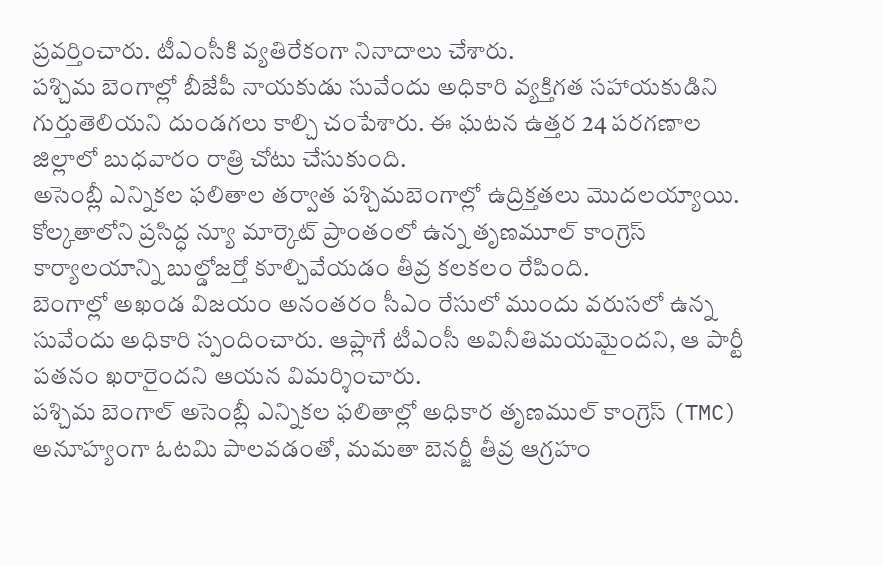ప్రవర్తించారు. టీఎంసీకి వ్యతిరేకంగా నినాదాలు చేశారు.
పశ్చిమ బెంగాల్లో బీజేపీ నాయకుడు సువేందు అధికారి వ్యక్తిగత సహాయకుడిని గుర్తుతెలియని దుండగలు కాల్చి చంపేశారు. ఈ ఘటన ఉత్తర 24 పరగణాల జిల్లాలో బుధవారం రాత్రి చోటు చేసుకుంది.
అసెంబ్లీ ఎన్నికల ఫలితాల తర్వాత పశ్చిమబెంగాల్లో ఉద్రిక్తతలు మొదలయ్యాయి. కోల్కతాలోని ప్రసిద్ధ న్యూ మార్కెట్ ప్రాంతంలో ఉన్న తృణమూల్ కాంగ్రెస్ కార్యాలయాన్ని బుల్డోజర్తో కూల్చివేయడం తీవ్ర కలకలం రేపింది.
బెంగాల్లో అఖండ విజయం అనంతరం సీఎం రేసులో ముందు వరుసలో ఉన్న సువేందు అధికారి స్పందించారు. ఆప్లాగే టీఎంసీ అవినీతిమయమైందని, ఆ పార్టీ పతనం ఖరారైందని ఆయన విమర్శించారు.
పశ్చిమ బెంగాల్ అసెంబ్లీ ఎన్నికల ఫలితాల్లో అధికార తృణముల్ కాంగ్రెస్ (TMC) అనూహ్యంగా ఓటమి పాలవడంతో, మమతా బెనర్జీ తీవ్ర ఆగ్రహం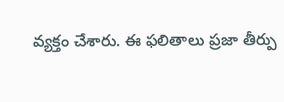వ్యక్తం చేశారు. ఈ ఫలితాలు ప్రజా తీర్పు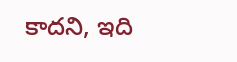కాదని, ఇది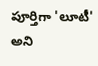పూర్తిగా 'లూటీ' అని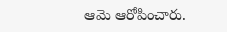ఆమె ఆరోపించారు.